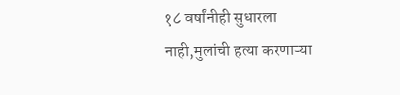१८ वर्षांनीही सुधारला नाही,मुलांची हत्या करणाऱ्या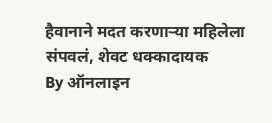हैवानाने मदत करणाऱ्या महिलेला संपवलं, शेवट धक्कादायक
By ऑनलाइन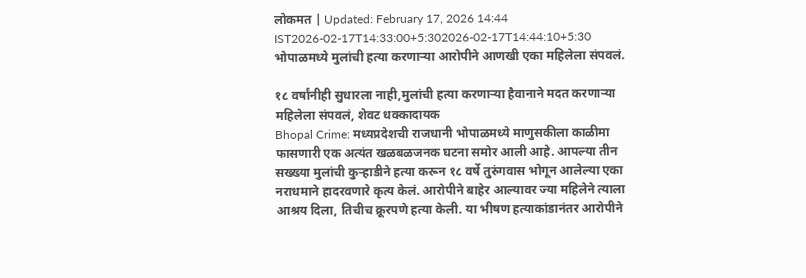लोकमत | Updated: February 17, 2026 14:44 IST2026-02-17T14:33:00+5:302026-02-17T14:44:10+5:30
भोपाळमध्ये मुलांची हत्या करणाऱ्या आरोपीने आणखी एका महिलेला संपवलं.

१८ वर्षांनीही सुधारला नाही,मुलांची हत्या करणाऱ्या हैवानाने मदत करणाऱ्या महिलेला संपवलं, शेवट धक्कादायक
Bhopal Crime: मध्यप्रदेशची राजधानी भोपाळमध्ये माणुसकीला काळीमा फासणारी एक अत्यंत खळबळजनक घटना समोर आली आहे. आपल्या तीन सख्ख्या मुलांची कुऱ्हाडीने हत्या करून १८ वर्षे तुरुंगवास भोगून आलेल्या एका नराधमाने हादरवणारे कृत्य केलं. आरोपीने बाहेर आल्यावर ज्या महिलेने त्याला आश्रय दिला, तिचीच क्रूरपणे हत्या केली. या भीषण हत्याकांडानंतर आरोपीने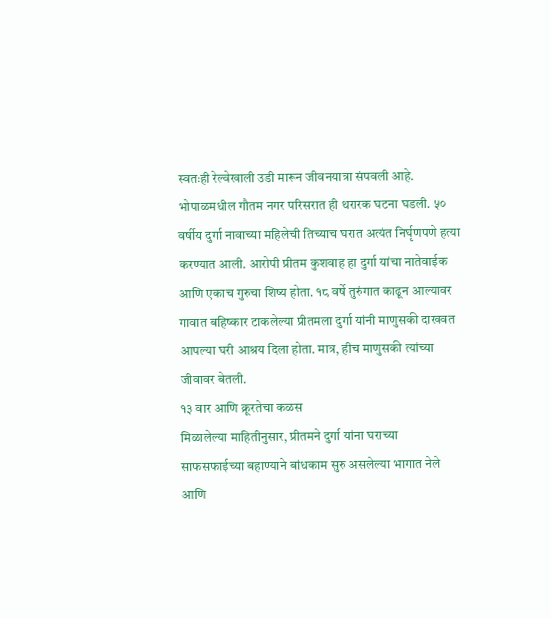स्वतःही रेल्वेखाली उडी मारून जीवनयात्रा संपवली आहे.
भोपाळमधील गौतम नगर परिसरात ही थरारक घटना घडली. ५० वर्षीय दुर्गा नावाच्या महिलेची तिच्याच घरात अत्यंत निर्घृणपणे हत्या करण्यात आली. आरोपी प्रीतम कुशवाह हा दुर्गा यांचा नातेवाईक आणि एकाच गुरुचा शिष्य होता. १८ वर्षे तुरुंगात काढून आल्यावर गावात बहिष्कार टाकलेल्या प्रीतमला दुर्गा यांनी माणुसकी दाखवत आपल्या घरी आश्रय दिला होता. मात्र, हीच माणुसकी त्यांच्या जीवावर बेतली.
१३ वार आणि क्रूरतेचा कळस
मिळालेल्या माहितीनुसार, प्रीतमने दुर्गा यांना घराच्या साफसफाईच्या बहाण्याने बांधकाम सुरु असलेल्या भागात नेले आणि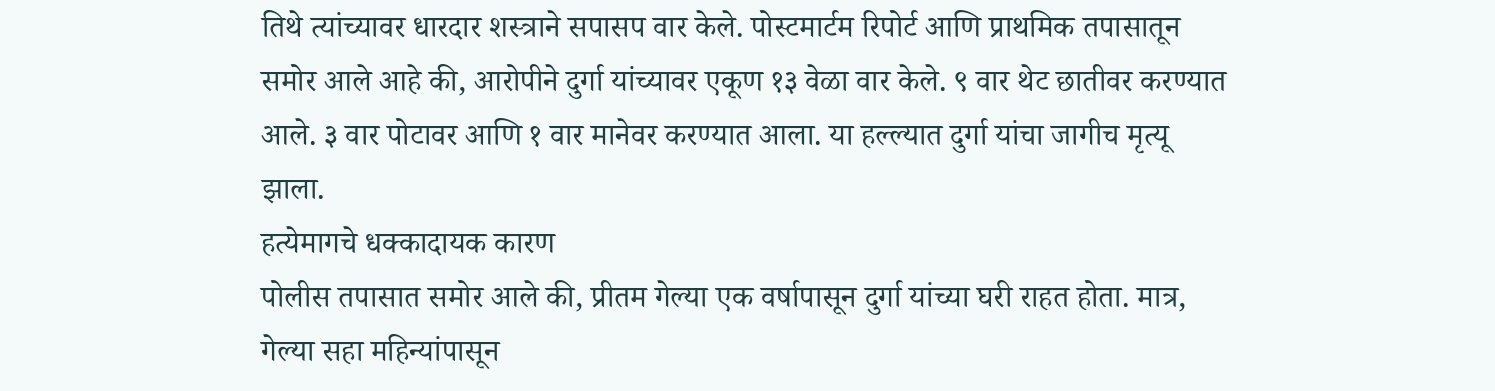तिथे त्यांच्यावर धारदार शस्त्राने सपासप वार केले. पोस्टमार्टम रिपोर्ट आणि प्राथमिक तपासातून समोर आले आहे की, आरोपीने दुर्गा यांच्यावर एकूण १३ वेळा वार केले. ९ वार थेट छातीवर करण्यात आले. ३ वार पोटावर आणि १ वार मानेवर करण्यात आला. या हल्ल्यात दुर्गा यांचा जागीच मृत्यू झाला.
हत्येमागचे धक्कादायक कारण
पोलीस तपासात समोर आले की, प्रीतम गेल्या एक वर्षापासून दुर्गा यांच्या घरी राहत होता. मात्र, गेल्या सहा महिन्यांपासून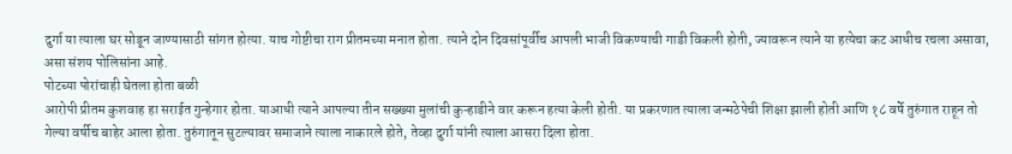दुर्गा या त्याला घर सोडून जाण्यासाठी सांगत होत्या. याच गोष्टीचा राग प्रीतमच्या मनात होता. त्याने दोन दिवसांपूर्वीच आपली भाजी विकण्याची गाडी विकली होती, ज्यावरून त्याने या हत्येचा कट आधीच रचला असावा, असा संशय पोलिसांना आहे.
पोटच्या पोरांचाही घेतला होता बळी
आरोपी प्रीतम कुशवाह हा सराईत गुन्हेगार होता. याआधी त्याने आपल्या तीन सख्ख्या मुलांची कुऱ्हाडीने वार करून हत्या केली होती. या प्रकरणात त्याला जन्मठेपेची शिक्षा झाली होती आणि १८ वर्षे तुरुंगात राहून तो गेल्या वर्षीच बाहेर आला होता. तुरुंगातून सुटल्यावर समाजाने त्याला नाकारले होते, तेव्हा दुर्गा यांनी त्याला आसरा दिला होता.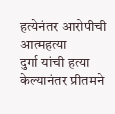हत्येनंतर आरोपीची आत्महत्या
दुर्गा यांची हत्या केल्यानंतर प्रीतमने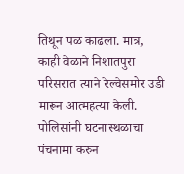तिथून पळ काढला. मात्र, काही वेळाने निशातपुरा परिसरात त्याने रेल्वेसमोर उडी मारून आत्महत्या केली. पोलिसांनी घटनास्थळाचा पंचनामा करुन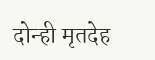दोन्ही मृतदेह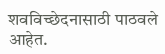शवविच्छेदनासाठी पाठवले आहेत.